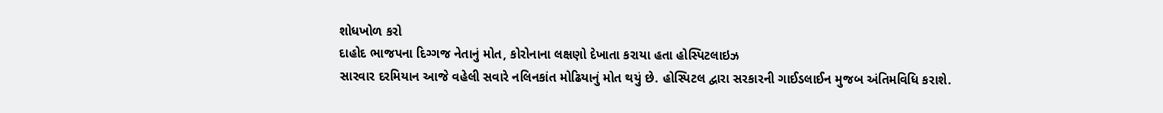શોધખોળ કરો
દાહોદ ભાજપના દિગ્ગજ નેતાનું મોત, કોરોનાના લક્ષણો દેખાતા કરાયા હતા હોસ્પિટલાઇઝ
સારવાર દરમિયાન આજે વહેલી સવારે નલિનકાંત મોઢિયાનું મોત થયું છે. હોસ્પિટલ દ્વારા સરકારની ગાઈડલાઈન મુજબ અંતિમવિધિ કરાશે.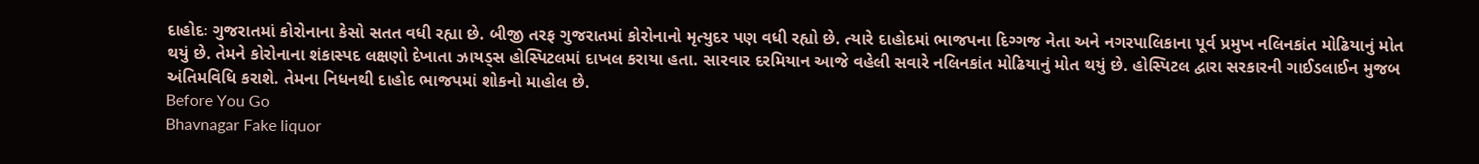દાહોદઃ ગુજરાતમાં કોરોનાના કેસો સતત વધી રહ્યા છે. બીજી તરફ ગુજરાતમાં કોરોનાનો મૃત્યુદર પણ વધી રહ્યો છે. ત્યારે દાહોદમાં ભાજપના દિગ્ગજ નેતા અને નગરપાલિકાના પૂર્વ પ્રમુખ નલિનકાંત મોઢિયાનું મોત થયું છે. તેમને કોરોનાના શંકાસ્પદ લક્ષણો દેખાતા ઝાયડ્સ હોસ્પિટલમાં દાખલ કરાયા હતા. સારવાર દરમિયાન આજે વહેલી સવારે નલિનકાંત મોઢિયાનું મોત થયું છે. હોસ્પિટલ દ્વારા સરકારની ગાઈડલાઈન મુજબ અંતિમવિધિ કરાશે. તેમના નિધનથી દાહોદ ભાજપમાં શોકનો માહોલ છે.
Before You Go
Bhavnagar Fake liquor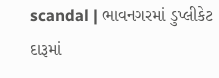scandal | ભાવનગરમાં ડુપ્લીકેટ દારૂમાં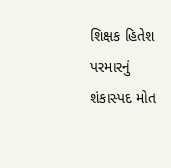શિક્ષક હિતેશ પરમારનું શંકાસ્પદ મોત